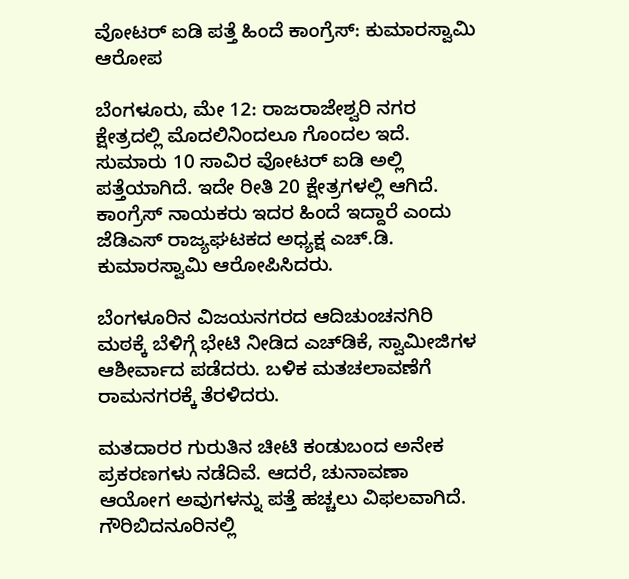ವೋಟರ್ ಐಡಿ ಪತ್ತೆ ಹಿಂದೆ ಕಾಂಗ್ರೆಸ್: ಕುಮಾರಸ್ವಾಮಿ ಆರೋಪ

ಬೆಂಗಳೂರು, ಮೇ 12: ರಾಜರಾಜೇಶ್ವರಿ ನಗರ ಕ್ಷೇತ್ರದಲ್ಲಿ ಮೊದಲಿನಿಂದಲೂ ಗೊಂದಲ ಇದೆ. ಸುಮಾರು 10 ಸಾವಿರ ವೋಟರ್ ಐಡಿ ಅಲ್ಲಿ ಪತ್ತೆಯಾಗಿದೆ. ಇದೇ ರೀತಿ 20 ಕ್ಷೇತ್ರಗಳಲ್ಲಿ ಆಗಿದೆ. ಕಾಂಗ್ರೆಸ್ ನಾಯಕರು ಇದರ ಹಿಂದೆ ಇದ್ದಾರೆ ಎಂದು ಜೆಡಿಎಸ್ ರಾಜ್ಯಘಟಕದ ಅಧ್ಯಕ್ಷ ಎಚ್‌.ಡಿ. ಕುಮಾರಸ್ವಾಮಿ ಆರೋಪಿಸಿದರು.

ಬೆಂಗಳೂರಿನ ವಿಜಯನಗರದ ಆದಿಚುಂಚನಗಿರಿ ಮಠಕ್ಕೆ ಬೆಳಿಗ್ಗೆ ಭೇಟಿ ನೀಡಿದ ಎಚ್‌ಡಿಕೆ, ಸ್ವಾಮೀಜಿಗಳ ಆಶೀರ್ವಾದ ಪಡೆದರು. ಬಳಿಕ ಮತಚಲಾವಣೆಗೆ ರಾಮನಗರಕ್ಕೆ ತೆರಳಿದರು.

ಮತದಾರರ ಗುರುತಿನ ಚೀಟಿ ಕಂಡುಬಂದ ಅನೇಕ ಪ್ರಕರಣಗಳು ನಡೆದಿವೆ. ಆದರೆ, ಚುನಾವಣಾ ಆಯೋಗ ಅವುಗಳನ್ನು ಪತ್ತೆ ಹಚ್ಚಲು ವಿಫಲವಾಗಿದೆ. ಗೌರಿಬಿದನೂರಿನಲ್ಲಿ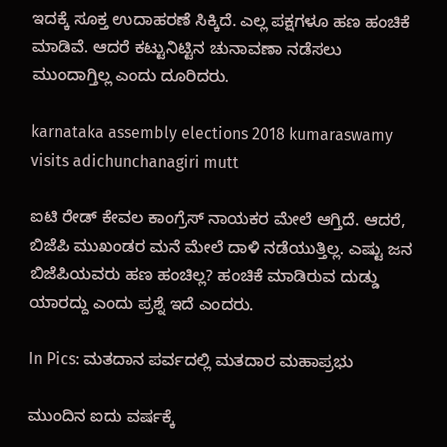ಇದಕ್ಕೆ ಸೂಕ್ತ ಉದಾಹರಣೆ ಸಿಕ್ಕಿದೆ. ಎಲ್ಲ ಪಕ್ಷಗಳೂ ಹಣ ಹಂಚಿಕೆ ಮಾಡಿವೆ. ಆದರೆ ಕಟ್ಟುನಿಟ್ಟಿನ ಚುನಾವಣಾ ನಡೆಸಲು ಮುಂದಾಗ್ತಿಲ್ಲ ಎಂದು ದೂರಿದರು.

karnataka assembly elections 2018 kumaraswamy visits adichunchanagiri mutt

ಐಟಿ ರೇಡ್ ಕೇವಲ ಕಾಂಗ್ರೆಸ್ ನಾಯಕರ ಮೇಲೆ ಆಗ್ತಿದೆ. ಆದರೆ, ಬಿಜೆಪಿ ಮುಖಂಡರ ಮನೆ ಮೇಲೆ ದಾಳಿ ನಡೆಯುತ್ತಿಲ್ಲ. ಎಷ್ಟು ಜನ ಬಿಜೆಪಿಯವರು ಹಣ ಹಂಚಿಲ್ಲ? ಹಂಚಿಕೆ ಮಾಡಿರುವ ದುಡ್ಡು ಯಾರದ್ದು ಎಂದು ಪ್ರಶ್ನೆ ಇದೆ ಎಂದರು.

In Pics: ಮತದಾನ ಪರ್ವದಲ್ಲಿ ಮತದಾರ ಮಹಾಪ್ರಭು

ಮುಂದಿನ ಐದು ವರ್ಷಕ್ಕೆ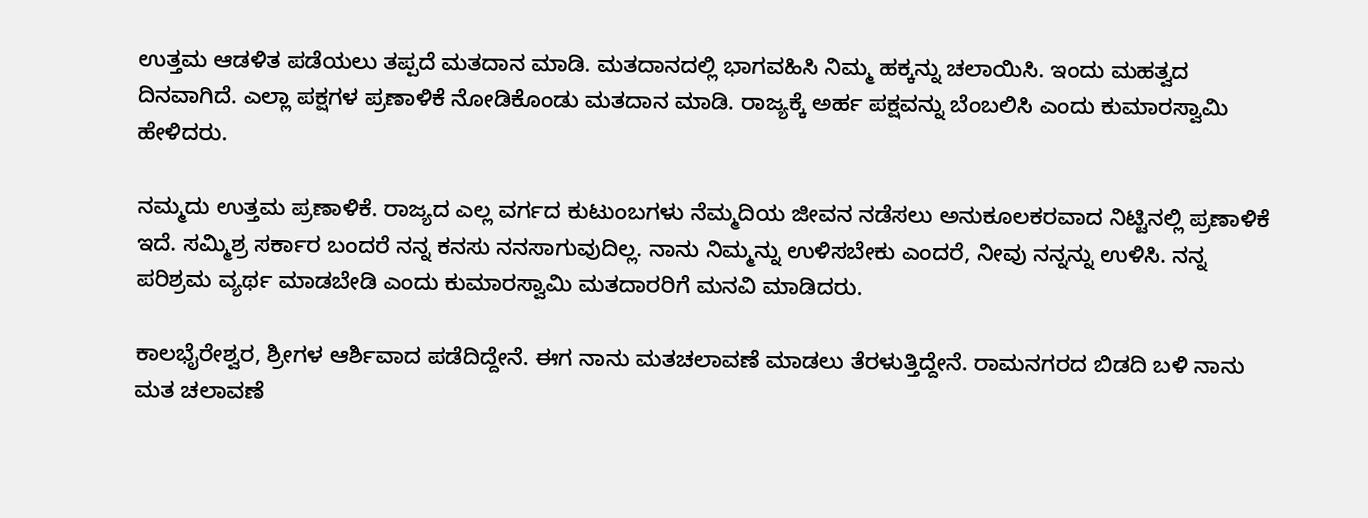ಉತ್ತಮ ಆಡಳಿತ ಪಡೆಯಲು ತಪ್ಪದೆ ಮತದಾನ ಮಾಡಿ. ಮತದಾನದಲ್ಲಿ ಭಾಗವಹಿಸಿ ನಿಮ್ಮ ಹಕ್ಕನ್ನು ಚಲಾಯಿಸಿ. ಇಂದು ಮಹತ್ವದ ದಿನವಾಗಿದೆ. ಎಲ್ಲಾ ಪಕ್ಷಗಳ ಪ್ರಣಾಳಿಕೆ ನೋಡಿಕೊಂಡು ಮತದಾನ ಮಾಡಿ. ರಾಜ್ಯಕ್ಕೆ ಅರ್ಹ ಪಕ್ಷವನ್ನು ಬೆಂಬಲಿಸಿ ಎಂದು ಕುಮಾರಸ್ವಾಮಿ ಹೇಳಿದರು.

ನಮ್ಮದು ಉತ್ತಮ ಪ್ರಣಾಳಿಕೆ. ರಾಜ್ಯದ ಎಲ್ಲ ವರ್ಗದ ಕುಟುಂಬಗಳು ನೆಮ್ಮದಿಯ ಜೀವನ ನಡೆಸಲು ಅನುಕೂಲಕರವಾದ ನಿಟ್ಟಿನಲ್ಲಿ ಪ್ರಣಾಳಿಕೆ ಇದೆ. ಸಮ್ಮಿಶ್ರ ಸರ್ಕಾರ ಬಂದರೆ ನನ್ನ ಕನಸು ನನಸಾಗುವುದಿಲ್ಲ. ನಾನು ನಿಮ್ಮನ್ನು ಉಳಿಸಬೇಕು ಎಂದರೆ, ನೀವು ನನ್ನನ್ನು ಉಳಿಸಿ. ನನ್ನ ಪರಿಶ್ರಮ ವ್ಯರ್ಥ ಮಾಡಬೇಡಿ ಎಂದು ಕುಮಾರಸ್ವಾಮಿ ಮತದಾರರಿಗೆ ಮನವಿ ಮಾಡಿದರು.

ಕಾಲಭೈರೇಶ್ವರ, ಶ್ರೀಗಳ ಆರ್ಶಿವಾದ ಪಡೆದಿದ್ದೇನೆ. ಈಗ ನಾನು ಮತಚಲಾವಣೆ ಮಾಡಲು ತೆರಳುತ್ತಿದ್ದೇನೆ. ರಾಮನಗರದ ಬಿಡದಿ ಬಳಿ ನಾನು ಮತ ಚಲಾವಣೆ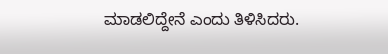ಮಾಡಲಿದ್ದೇನೆ ಎಂದು ತಿಳಿಸಿದರು.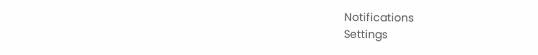Notifications
Settings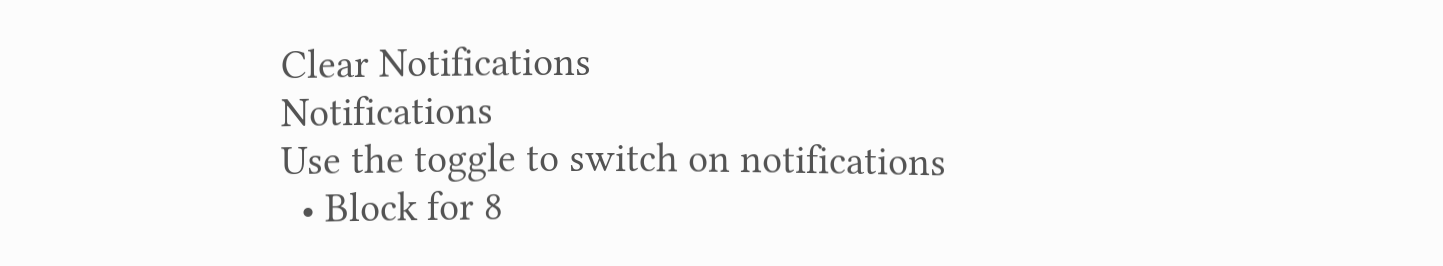Clear Notifications
Notifications
Use the toggle to switch on notifications
  • Block for 8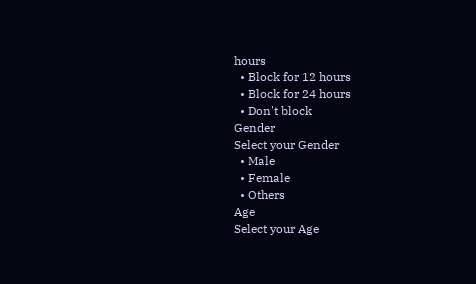hours
  • Block for 12 hours
  • Block for 24 hours
  • Don't block
Gender
Select your Gender
  • Male
  • Female
  • Others
Age
Select your Age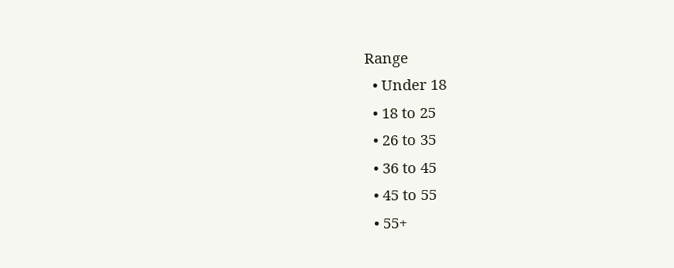Range
  • Under 18
  • 18 to 25
  • 26 to 35
  • 36 to 45
  • 45 to 55
  • 55+